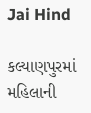Jai Hind

કલ્યાણપુરમાં મહિલાની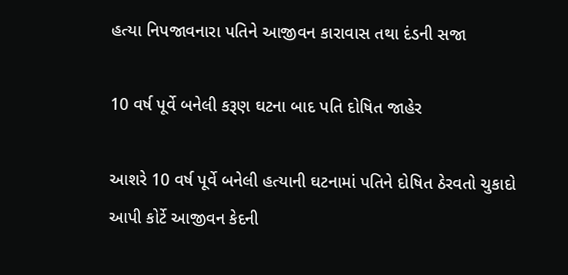હત્યા નિપજાવનારા પતિને આજીવન કારાવાસ તથા દંડની સજા

10 વર્ષ પૂર્વે બનેલી કરૂણ ઘટના બાદ પતિ દોષિત જાહેર

આશરે 10 વર્ષ પૂર્વે બનેલી હત્યાની ઘટનામાં પતિને દોષિત ઠેરવતો ચુકાદો આપી કોર્ટે આજીવન કેદની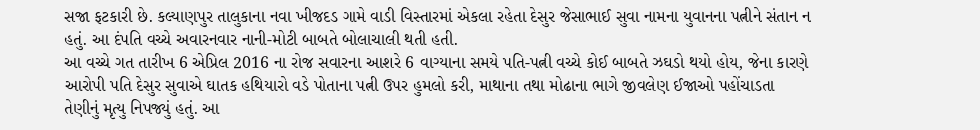સજા ફટકારી છે. કલ્યાણપુર તાલુકાના નવા ખીજદડ ગામે વાડી વિસ્તારમાં એકલા રહેતા દેસુર જેસાભાઈ સુવા નામના યુવાનના પત્નીને સંતાન ન હતું. આ દંપતિ વચ્ચે અવારનવાર નાની-મોટી બાબતે બોલાચાલી થતી હતી.
આ વચ્ચે ગત તારીખ 6 એપ્રિલ 2016 ના રોજ સવારના આશરે 6 વાગ્યાના સમયે પતિ-પત્ની વચ્ચે કોઈ બાબતે ઝઘડો થયો હોય, જેના કારણે આરોપી પતિ દેસુર સુવાએ ઘાતક હથિયારો વડે પોતાના પત્ની ઉપર હુમલો કરી, માથાના તથા મોઢાના ભાગે જીવલેણ ઈજાઓ પહોંચાડતા તેણીનું મૃત્યુ નિપજ્યું હતું. આ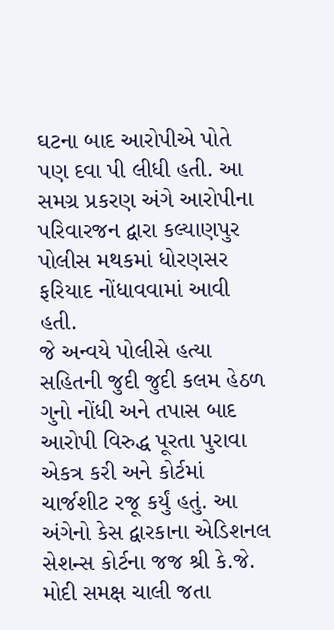ઘટના બાદ આરોપીએ પોતે પણ દવા પી લીધી હતી. આ સમગ્ર પ્રકરણ અંગે આરોપીના પરિવારજન દ્વારા કલ્યાણપુર પોલીસ મથકમાં ધોરણસર ફરિયાદ નોંધાવવામાં આવી હતી.
જે અન્વયે પોલીસે હત્યા સહિતની જુદી જુદી કલમ હેઠળ ગુનો નોંધી અને તપાસ બાદ આરોપી વિરુદ્ધ પૂરતા પુરાવા એકત્ર કરી અને કોર્ટમાં ચાર્જશીટ રજૂ કર્યું હતું. આ અંગેનો કેસ દ્વારકાના એડિશનલ સેશન્સ કોર્ટના જજ શ્રી કે.જે. મોદી સમક્ષ ચાલી જતા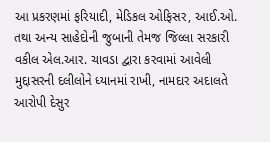આ પ્રકરણમાં ફરિયાદી, મેડિકલ ઓફિસર, આઈ.ઓ. તથા અન્ય સાહેદોની જુબાની તેમજ જિલ્લા સરકારી વકીલ એલ.આર. ચાવડા દ્વારા કરવામાં આવેલી મુદ્દાસરની દલીલોને ધ્યાનમાં રાખી, નામદાર અદાલતે આરોપી દેસુર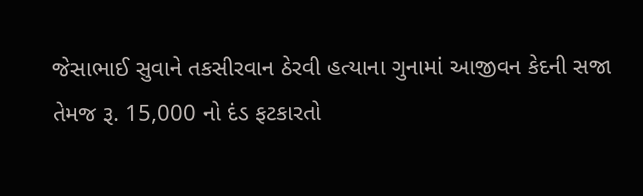જેસાભાઈ સુવાને તકસીરવાન ઠેરવી હત્યાના ગુનામાં આજીવન કેદની સજા તેમજ રૂ. 15,000 નો દંડ ફટકારતો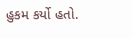હુકમ કર્યો હતો.